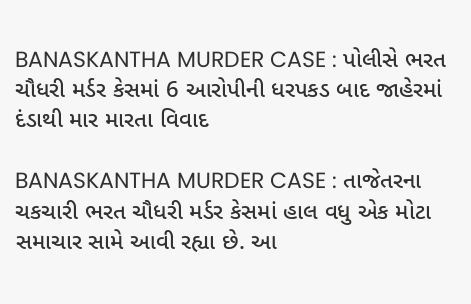BANASKANTHA MURDER CASE : પોલીસે ભરત ચૌધરી મર્ડર કેસમાં 6 આરોપીની ધરપકડ બાદ જાહેરમાં દંડાથી માર મારતા વિવાદ

BANASKANTHA MURDER CASE : તાજેતરના ચકચારી ભરત ચૌધરી મર્ડર કેસમાં હાલ વધુ એક મોટા સમાચાર સામે આવી રહ્યા છે. આ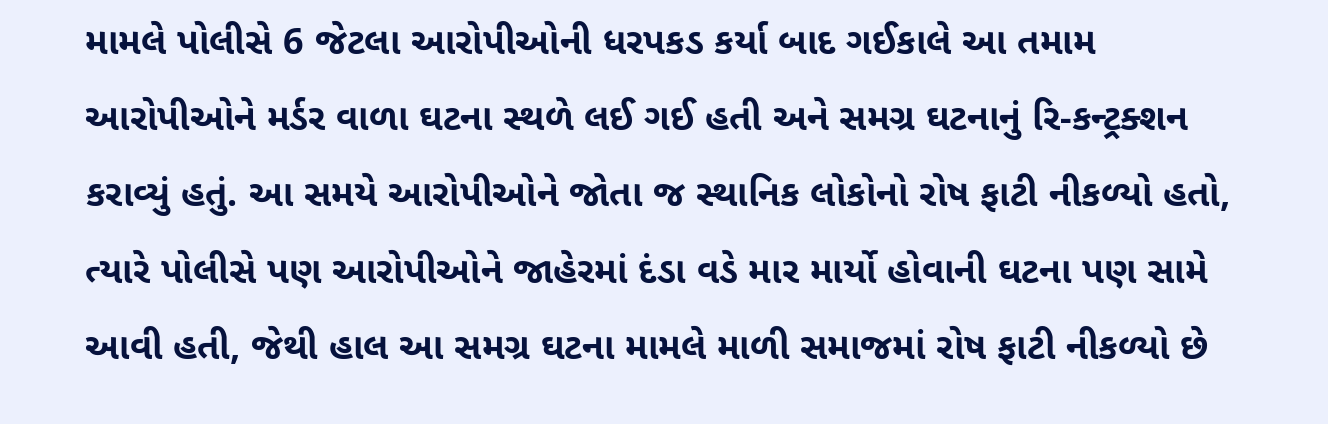મામલે પોલીસે 6 જેટલા આરોપીઓની ધરપકડ કર્યા બાદ ગઈકાલે આ તમામ આરોપીઓને મર્ડર વાળા ઘટના સ્થળે લઈ ગઈ હતી અને સમગ્ર ઘટનાનું રિ-કન્ટ્રક્શન કરાવ્યું હતું. આ સમયે આરોપીઓને જોતા જ સ્થાનિક લોકોનો રોષ ફાટી નીકળ્યો હતો, ત્યારે પોલીસે પણ આરોપીઓને જાહેરમાં દંડા વડે માર માર્યો હોવાની ઘટના પણ સામે આવી હતી, જેથી હાલ આ સમગ્ર ઘટના મામલે માળી સમાજમાં રોષ ફાટી નીકળ્યો છે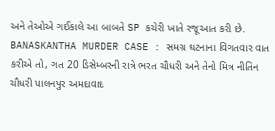અને તેઓએ ગઈકાલે આ બાબતે SP કચેરી ખાતે રજૂઆત કરી છે.
BANASKANTHA MURDER CASE : સમગ્ર ઘટનાના વિગતવાર વાત કરીએ તો, ગત 20 ડિસેમ્બરની રાત્રે ભરત ચૌધરી અને તેનો મિત્ર નીતિન ચૌધરી પાલનપુર અમદાવાદ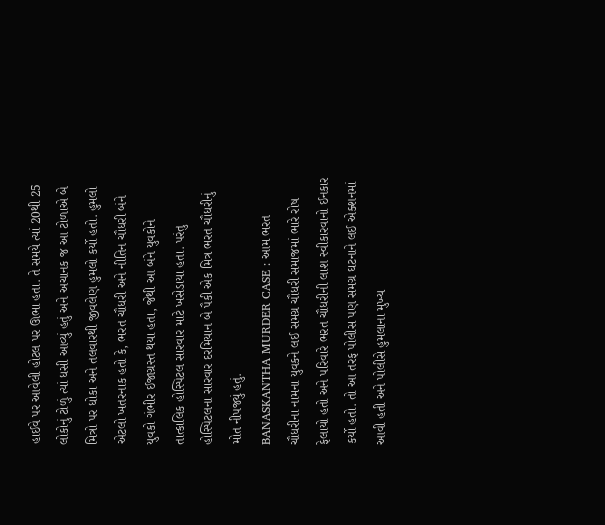હાઈવે પર આવેલી હોટલ પર ઊભા હતા. તે સમયે ત્યાં 20થી 25 લોકોનું ટોળું ત્યાં ધસી આવ્યું હતું અને અચાનક જ આ ટોળાએ બે મિત્રો પર ધોકા અને તલવારથી જીવલેણ હુમલો કર્યો હતો. હુમલો એટલો ખતરનાક હતો કે, ભરત ચૌધરી અને નીતિન ચૌધરી બંને યુવકો ગંભીર ઈજાગ્રસ્ત થયા હતા, જેથી આ બંને યુવકોને તાત્કાલિક હોસ્પિટલ સારવાર માટે ખસેડાયા હતા. પરંતુ હોસ્પિટલના સારવાર દરમિયાન બે પૈકી એક મિત્ર ભરત ચૌધરીનું મોત નીપજ્યું હતું.
BANASKANTHA MURDER CASE : આમ ભરત ચૌધરીના નામના યુવકને લઈ સમગ્ર ચૌધરી સમાજમાં ભારે રોષ ફેલાયો હતો અને પરિવારે ભરત ચૌધરીની લાશ સ્વીકારવાનો ઈનકાર કર્યો હતો. તો આ તરફ પોલીસ પણ સમગ્ર ઘટનાને લઈ એક્શનમાં આવી હતી અને પોલીસે હુમલાના મુખ્ય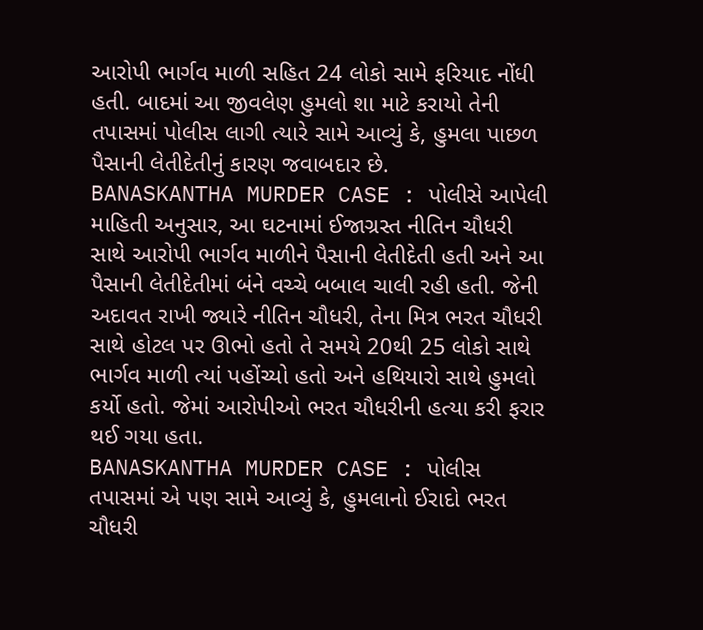આરોપી ભાર્ગવ માળી સહિત 24 લોકો સામે ફરિયાદ નોંધી હતી. બાદમાં આ જીવલેણ હુમલો શા માટે કરાયો તેની તપાસમાં પોલીસ લાગી ત્યારે સામે આવ્યું કે, હુમલા પાછળ પૈસાની લેતીદેતીનું કારણ જવાબદાર છે.
BANASKANTHA MURDER CASE : પોલીસે આપેલી માહિતી અનુસાર, આ ઘટનામાં ઈજાગ્રસ્ત નીતિન ચૌધરી સાથે આરોપી ભાર્ગવ માળીને પૈસાની લેતીદેતી હતી અને આ પૈસાની લેતીદેતીમાં બંને વચ્ચે બબાલ ચાલી રહી હતી. જેની અદાવત રાખી જ્યારે નીતિન ચૌધરી, તેના મિત્ર ભરત ચૌધરી સાથે હોટલ પર ઊભો હતો તે સમયે 20થી 25 લોકો સાથે ભાર્ગવ માળી ત્યાં પહોંચ્યો હતો અને હથિયારો સાથે હુમલો કર્યો હતો. જેમાં આરોપીઓ ભરત ચૌધરીની હત્યા કરી ફરાર થઈ ગયા હતા.
BANASKANTHA MURDER CASE : પોલીસ તપાસમાં એ પણ સામે આવ્યું કે, હુમલાનો ઈરાદો ભરત ચૌધરી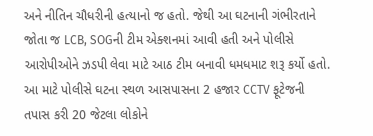અને નીતિન ચૌધરીની હત્યાનો જ હતો. જેથી આ ઘટનાની ગંભીરતાને જોતા જ LCB, SOGની ટીમ એક્શનમાં આવી હતી અને પોલીસે આરોપીઓને ઝડપી લેવા માટે આઠ ટીમ બનાવી ધમધમાટ શરૂ કર્યો હતો. આ માટે પોલીસે ઘટના સ્થળ આસપાસના 2 હજાર CCTV ફૂટેજની તપાસ કરી 20 જેટલા લોકોને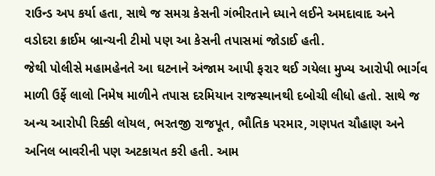રાઉન્ડ અપ કર્યા હતા, સાથે જ સમગ્ર કેસની ગંભીરતાને ધ્યાને લઈને અમદાવાદ અને વડોદરા ક્રાઈમ બ્રાન્ચની ટીમો પણ આ કેસની તપાસમાં જોડાઈ હતી.
જેથી પોલીસે મહામહેનતે આ ઘટનાને અંજામ આપી ફરાર થઈ ગયેલા મુખ્ય આરોપી ભાર્ગવ માળી ઉર્ફે લાલો નિમેષ માળીને તપાસ દરમિયાન રાજસ્થાનથી દબોચી લીધો હતો. સાથે જ અન્ય આરોપી રિક્કી લોયલ, ભરતજી રાજપૂત, ભૌતિક પરમાર, ગણપત ચૌહાણ અને અનિલ બાવરીની પણ અટકાયત કરી હતી. આમ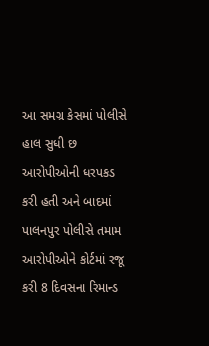આ સમગ્ર કેસમાં પોલીસે હાલ સુધી છ આરોપીઓની ધરપકડ કરી હતી અને બાદમાં પાલનપુર પોલીસે તમામ આરોપીઓને કોર્ટમાં રજૂ કરી 8 દિવસના રિમાન્ડ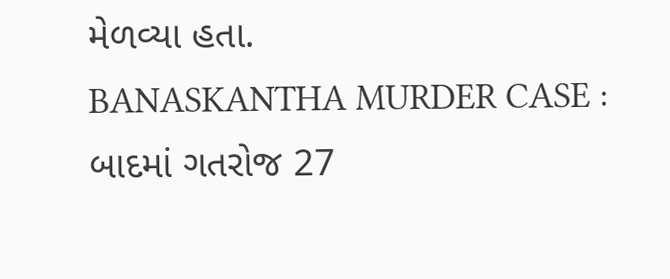મેળવ્યા હતા.
BANASKANTHA MURDER CASE : બાદમાં ગતરોજ 27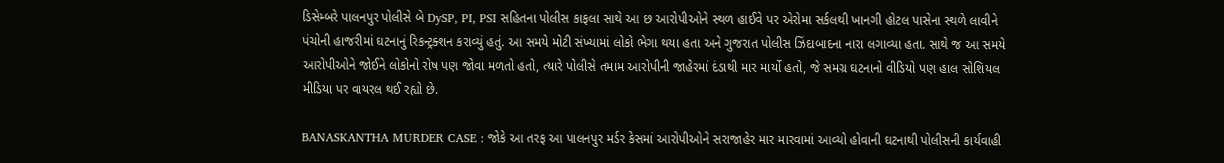ડિસેમ્બરે પાલનપુર પોલીસે બે DySP, PI, PSI સહિતના પોલીસ કાફલા સાથે આ છ આરોપીઓને સ્થળ હાઈવે પર એરોમા સર્કલથી ખાનગી હોટલ પાસેના સ્થળે લાવીને પંચોની હાજરીમાં ઘટનાનું રિકન્ટ્રક્શન કરાવ્યું હતું. આ સમયે મોટી સંખ્યામાં લોકો ભેગા થયા હતા અને ગુજરાત પોલીસ ઝિંદાબાદના નારા લગાવ્યા હતા. સાથે જ આ સમયે આરોપીઓને જોઈને લોકોનો રોષ પણ જોવા મળતો હતો, ત્યારે પોલીસે તમામ આરોપીની જાહેરમાં દંડાથી માર માર્યો હતો, જે સમગ્ર ઘટનાનો વીડિયો પણ હાલ સોશિયલ મીડિયા પર વાયરલ થઈ રહ્યો છે.

BANASKANTHA MURDER CASE : જોકે આ તરફ આ પાલનપુર મર્ડર કેસમાં આરોપીઓને સરાજાહેર માર મારવામાં આવ્યો હોવાની ઘટનાથી પોલીસની કાર્યવાહી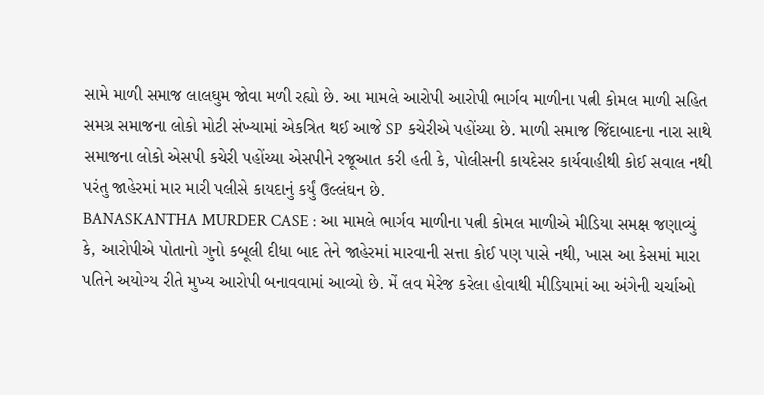સામે માળી સમાજ લાલઘુમ જોવા મળી રહ્યો છે. આ મામલે આરોપી આરોપી ભાર્ગવ માળીના પત્ની કોમલ માળી સહિત સમગ્ર સમાજના લોકો મોટી સંખ્યામાં એકત્રિત થઈ આજે SP કચેરીએ પહોંચ્યા છે. માળી સમાજ જિંદાબાદના નારા સાથે સમાજના લોકો એસપી કચેરી પહોંચ્યા એસપીને રજૂઆત કરી હતી કે, પોલીસની કાયદેસર કાર્યવાહીથી કોઈ સવાલ નથી પરંતુ જાહેરમાં માર મારી પલીસે કાયદાનું કર્યું ઉલ્લંઘન છે.
BANASKANTHA MURDER CASE : આ મામલે ભાર્ગવ માળીના પત્ની કોમલ માળીએ મીડિયા સમક્ષ જણાવ્યું કે, આરોપીએ પોતાનો ગુનો કબૂલી દીધા બાદ તેને જાહેરમાં મારવાની સત્તા કોઈ પણ પાસે નથી, ખાસ આ કેસમાં મારા પતિને અયોગ્ય રીતે મુખ્ય આરોપી બનાવવામાં આવ્યો છે. મેં લવ મેરેજ કરેલા હોવાથી મીડિયામાં આ અંગેની ચર્ચાઓ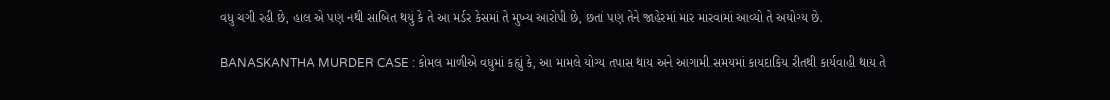વધુ ચગી રહી છે, હાલ એ પણ નથી સાબિત થયું કે તે આ મર્ડર કેસમાં તે મુખ્ય આરોપી છે, છતાં પણ તેને જાહેરમાં માર મારવામાં આવ્યો તે અયોગ્ય છે.

BANASKANTHA MURDER CASE : કોમલ માળીએ વધુમાં કહ્યું કે, આ મામલે યોગ્ય તપાસ થાય અને આગામી સમયમાં કાયદાકિય રીતથી કાર્યવાહી થાય તે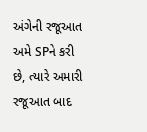અંગેની રજૂઆત અમે SPને કરી છે, ત્યારે અમારી રજૂઆત બાદ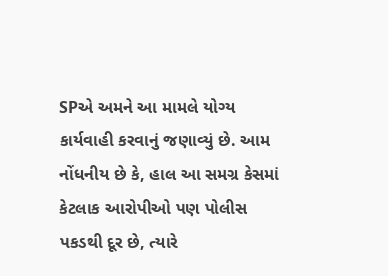SPએ અમને આ મામલે યોગ્ય કાર્યવાહી કરવાનું જણાવ્યું છે. આમ નોંધનીય છે કે, હાલ આ સમગ્ર કેસમાં કેટલાક આરોપીઓ પણ પોલીસ પકડથી દૂર છે, ત્યારે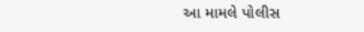આ મામલે પોલીસ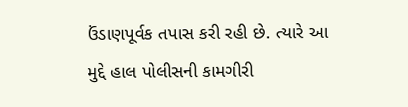ઉંડાણપૂર્વક તપાસ કરી રહી છે. ત્યારે આ મુદ્દે હાલ પોલીસની કામગીરી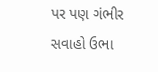પર પણ ગંભીર સવાહો ઉભા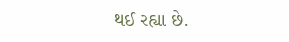થઈ રહ્યા છે.